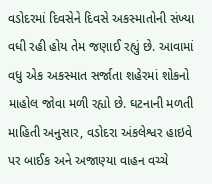વડોદરમાં દિવસેને દિવસે અકસ્માતોની સંખ્યા વધી રહી હોય તેમ જણાઈ રહ્યું છે. આવામાં વધુ એક અકસ્માત સર્જાતા શહેરમાં શોકનો માહોલ જોવા મળી રહ્યો છે. ઘટનાની મળતી માહિતી અનુસાર, વડોદરા અંકલેશ્વર હાઇવે પર બાઈક અને અજાણ્યા વાહન વચ્ચે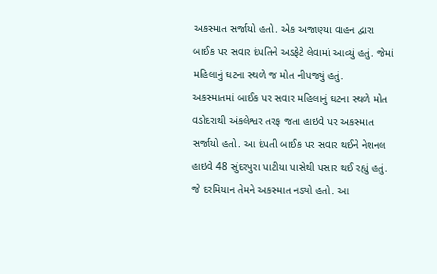અકસ્માત સર્જાયો હતો. એક અજાણ્યા વાહન દ્વારા બાઈક પર સવાર દંપતિને અડફેટે લેવામાં આવ્યું હતું. જેમાં મહિલાનું ઘટના સ્થળે જ મોત નીપજ્યું હતું.
અકસ્માતમાં બાઈક પર સવાર મહિલાનું ઘટના સ્થળે મોત
વડોદરાથી અંકલેશ્વર તરફ જતા હાઇવે પર અકસ્માત સર્જાયો હતો. આ દંપતી બાઈક પર સવાર થઈને નેશનલ હાઇવે 48 સુંદરપુરા પાટીયા પાસેથી પસાર થઈ રહ્યું હતું. જે દરમિયાન તેમને અકસ્માત નડ્યો હતો. આ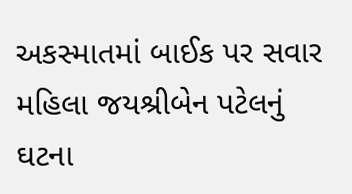અકસ્માતમાં બાઈક પર સવાર મહિલા જયશ્રીબેન પટેલનું ઘટના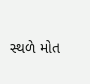સ્થળે મોત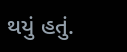થયું હતું.